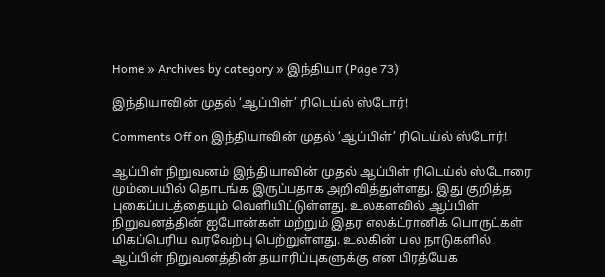Home » Archives by category » இந்தியா (Page 73)

இந்தியாவின் முதல் ‘ஆப்பிள்’ ரிடெய்ல் ஸ்டோர்!

Comments Off on இந்தியாவின் முதல் ‘ஆப்பிள்’ ரிடெய்ல் ஸ்டோர்!

ஆப்பிள் நிறுவனம் இந்தியாவின் முதல் ஆப்பிள் ரிடெய்ல் ஸ்டோரை மும்பையில் தொடங்க இருப்பதாக அறிவித்துள்ளது. இது குறித்த புகைப்படத்தையும் வெளியிட்டுள்ளது. உலகளவில் ஆப்பிள் நிறுவனத்தின் ஐபோன்கள் மற்றும் இதர எலக்ட்ரானிக் பொருட்கள் மிகப்பெரிய வரவேற்பு பெற்றுள்ளது. உலகின் பல நாடுகளில் ஆப்பிள் நிறுவனத்தின் தயாரிப்புகளுக்கு என பிரத்யேக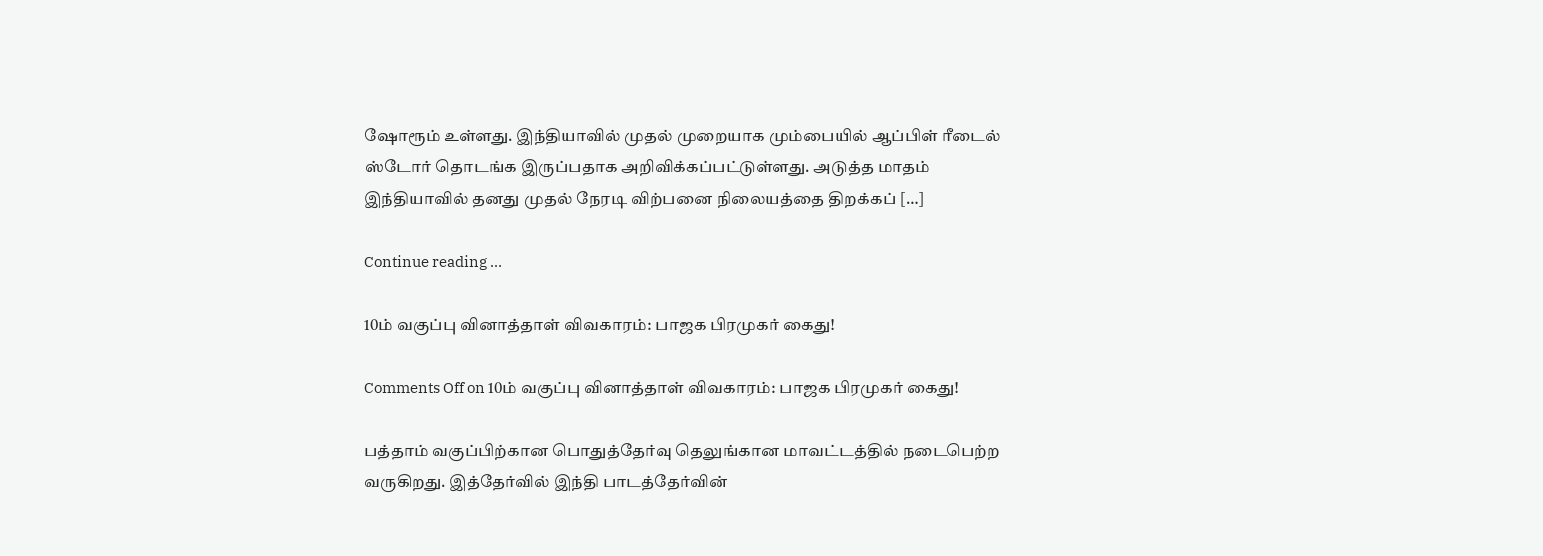ஷோரூம் உள்ளது. இந்தியாவில் முதல் முறையாக மும்பையில் ஆப்பிள் ரீடைல் ஸ்டோர் தொடங்க இருப்பதாக அறிவிக்கப்பட்டுள்ளது. அடுத்த மாதம் இந்தியாவில் தனது முதல் நேரடி விற்பனை நிலையத்தை திறக்கப் […]

Continue reading …

10ம் வகுப்பு வினாத்தாள் விவகாரம்: பாஜக பிரமுகர் கைது!

Comments Off on 10ம் வகுப்பு வினாத்தாள் விவகாரம்: பாஜக பிரமுகர் கைது!

பத்தாம் வகுப்பிற்கான பொதுத்தேர்வு தெலுங்கான மாவட்டத்தில் நடைபெற்ற வருகிறது. இத்தேர்வில் இந்தி பாடத்தேர்வின்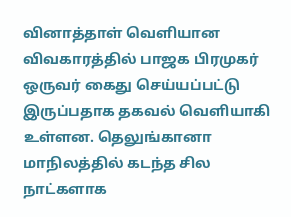வினாத்தாள் வெளியான விவகாரத்தில் பாஜக பிரமுகர் ஒருவர் கைது செய்யப்பட்டு இருப்பதாக தகவல் வெளியாகி உள்ளன. தெலுங்கானா மாநிலத்தில் கடந்த சில நாட்களாக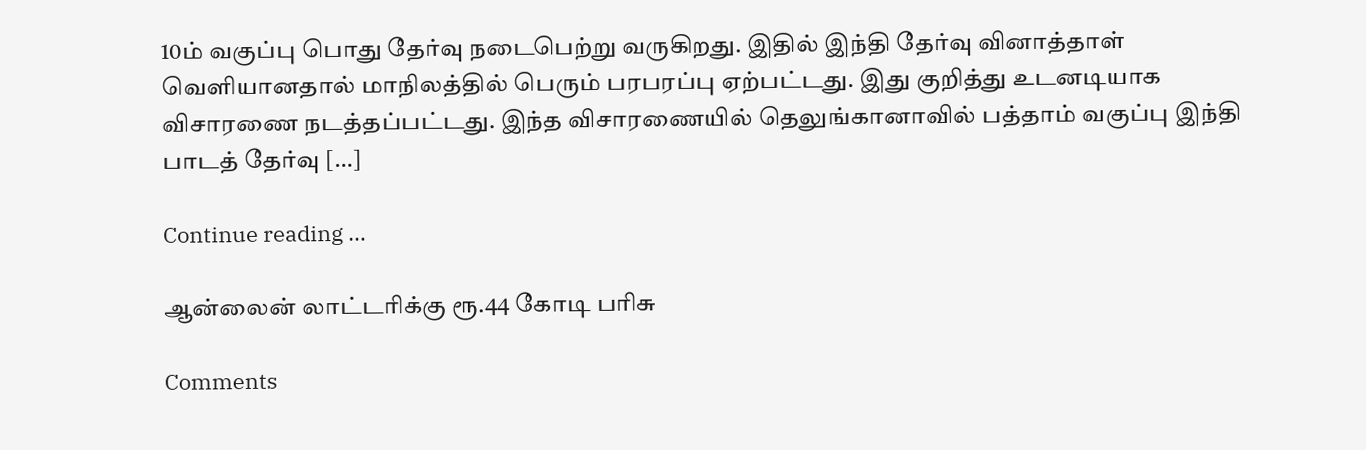10ம் வகுப்பு பொது தேர்வு நடைபெற்று வருகிறது. இதில் இந்தி தேர்வு வினாத்தாள் வெளியானதால் மாநிலத்தில் பெரும் பரபரப்பு ஏற்பட்டது. இது குறித்து உடனடியாக விசாரணை நடத்தப்பட்டது. இந்த விசாரணையில் தெலுங்கானாவில் பத்தாம் வகுப்பு இந்தி பாடத் தேர்வு […]

Continue reading …

ஆன்லைன் லாட்டரிக்கு ரூ.44 கோடி பரிசு

Comments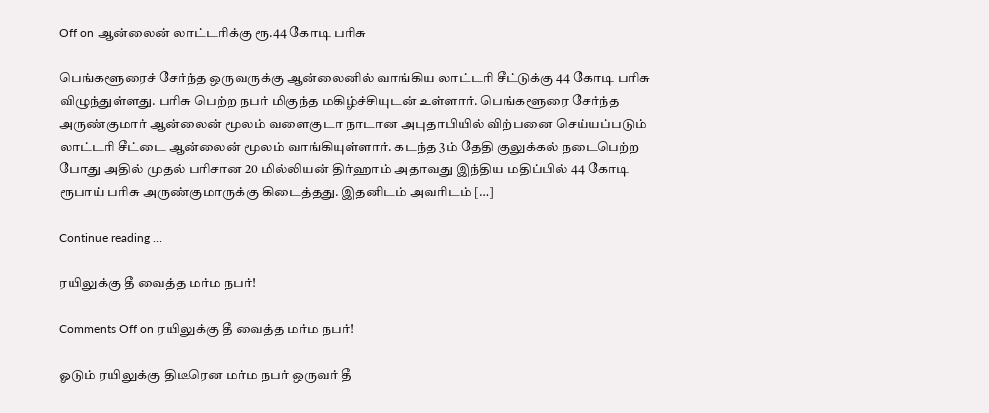Off on ஆன்லைன் லாட்டரிக்கு ரூ.44 கோடி பரிசு

பெங்களூரைச் சேர்ந்த ஒருவருக்கு ஆன்லைனில் வாங்கிய லாட்டரி சீட்டுக்கு 44 கோடி பரிசு விழுந்துள்ளது. பரிசு பெற்ற நபர் மிகுந்த மகிழ்ச்சியுடன் உள்ளார். பெங்களூரை சேர்ந்த அருண்குமார் ஆன்லைன் மூலம் வளைகுடா நாடான அபுதாபியில் விற்பனை செய்யப்படும் லாட்டரி சீட்டை ஆன்லைன் மூலம் வாங்கியுள்ளார். கடந்த 3ம் தேதி குலுக்கல் நடைபெற்ற போது அதில் முதல் பரிசான 20 மில்லியன் திர்ஹாம் அதாவது இந்திய மதிப்பில் 44 கோடி ரூபாய் பரிசு அருண்குமாருக்கு கிடைத்தது. இதனிடம் அவரிடம் […]

Continue reading …

ரயிலுக்கு தீ வைத்த மர்ம நபர்!

Comments Off on ரயிலுக்கு தீ வைத்த மர்ம நபர்!

ஓடும் ரயிலுக்கு திடீரென மர்ம நபர் ஒருவர் தீ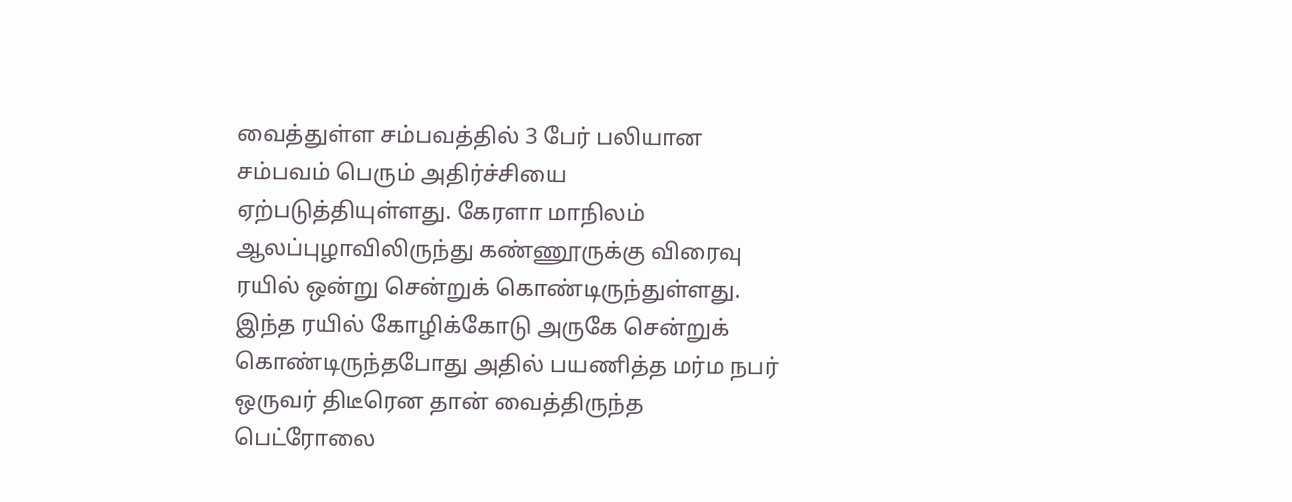வைத்துள்ள சம்பவத்தில் 3 பேர் பலியான சம்பவம் பெரும் அதிர்ச்சியை ஏற்படுத்தியுள்ளது. கேரளா மாநிலம் ஆலப்புழாவிலிருந்து கண்ணூருக்கு விரைவு ரயில் ஒன்று சென்றுக் கொண்டிருந்துள்ளது. இந்த ரயில் கோழிக்கோடு அருகே சென்றுக் கொண்டிருந்தபோது அதில் பயணித்த மர்ம நபர் ஒருவர் திடீரென தான் வைத்திருந்த பெட்ரோலை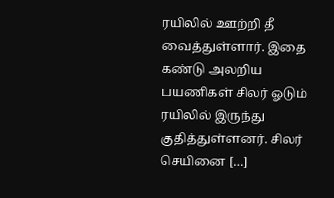ரயிலில் ஊற்றி தீ வைத்துள்ளார். இதை கண்டு அலறிய பயணிகள் சிலர் ஓடும் ரயிலில் இருந்து குதித்துள்ளனர். சிலர் செயினை […]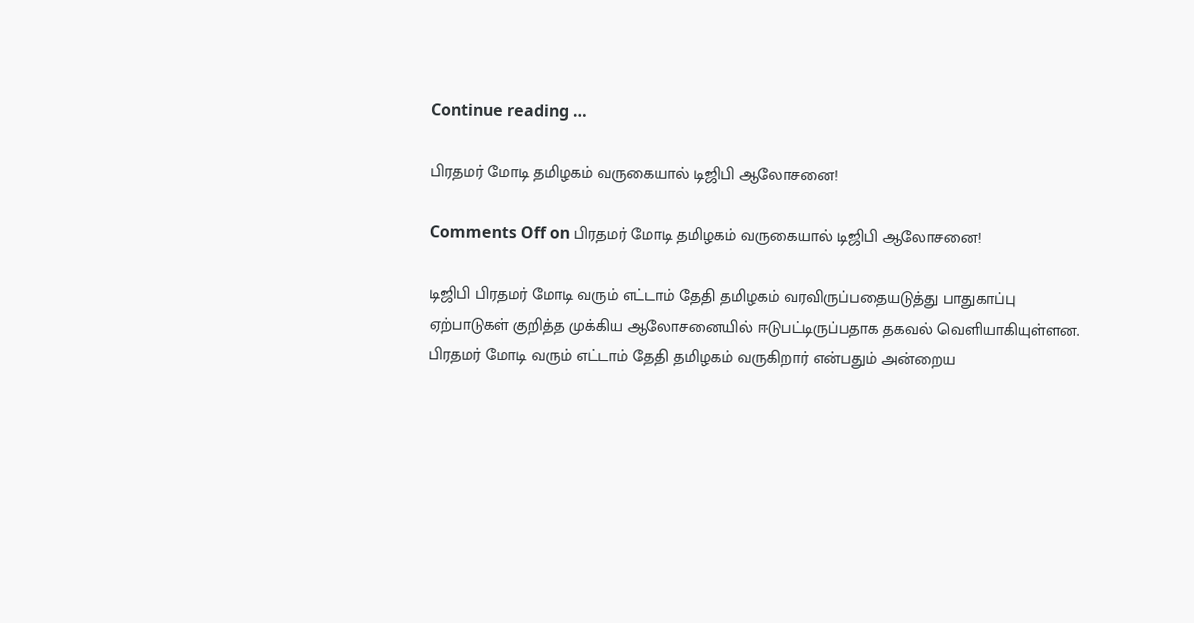Continue reading …

பிரதமர் மோடி தமிழகம் வருகையால் டிஜிபி ஆலோசனை!

Comments Off on பிரதமர் மோடி தமிழகம் வருகையால் டிஜிபி ஆலோசனை!

டிஜிபி பிரதமர் மோடி வரும் எட்டாம் தேதி தமிழகம் வரவிருப்பதையடுத்து பாதுகாப்பு ஏற்பாடுகள் குறித்த முக்கிய ஆலோசனையில் ஈடுபட்டிருப்பதாக தகவல் வெளியாகியுள்ளன. பிரதமர் மோடி வரும் எட்டாம் தேதி தமிழகம் வருகிறார் என்பதும் அன்றைய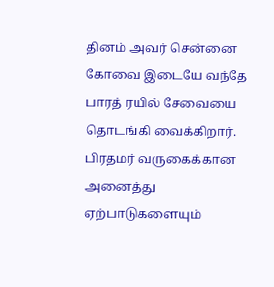தினம் அவர் சென்னை கோவை இடையே வந்தே பாரத் ரயில் சேவையை தொடங்கி வைக்கிறார். பிரதமர் வருகைக்கான அனைத்து ஏற்பாடுகளையும்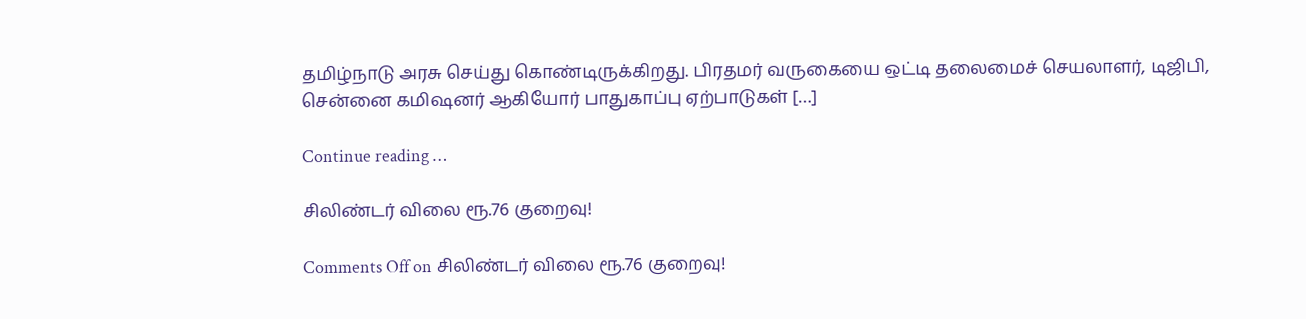தமிழ்நாடு அரசு செய்து கொண்டிருக்கிறது. பிரதமர் வருகையை ஒட்டி தலைமைச் செயலாளர், டிஜிபி, சென்னை கமிஷனர் ஆகியோர் பாதுகாப்பு ஏற்பாடுகள் […]

Continue reading …

சிலிண்டர் விலை ரூ.76 குறைவு!

Comments Off on சிலிண்டர் விலை ரூ.76 குறைவு!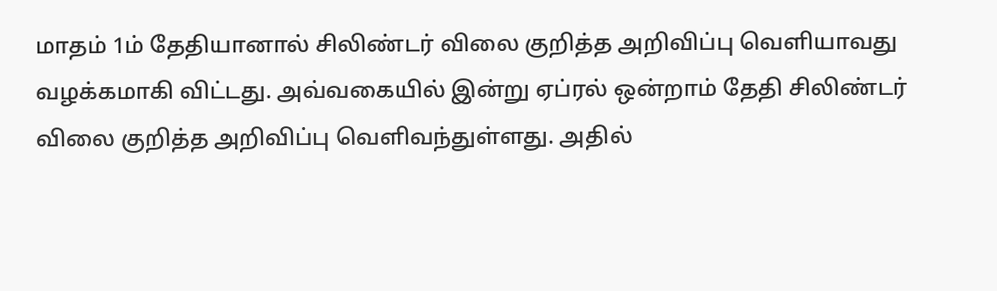மாதம் 1ம் தேதியானால் சிலிண்டர் விலை குறித்த அறிவிப்பு வெளியாவது வழக்கமாகி விட்டது. அவ்வகையில் இன்று ஏப்ரல் ஒன்றாம் தேதி சிலிண்டர் விலை குறித்த அறிவிப்பு வெளிவந்துள்ளது. அதில்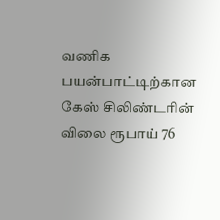வணிக பயன்பாட்டிற்கான கேஸ் சிலிண்டரின் விலை ரூபாய் 76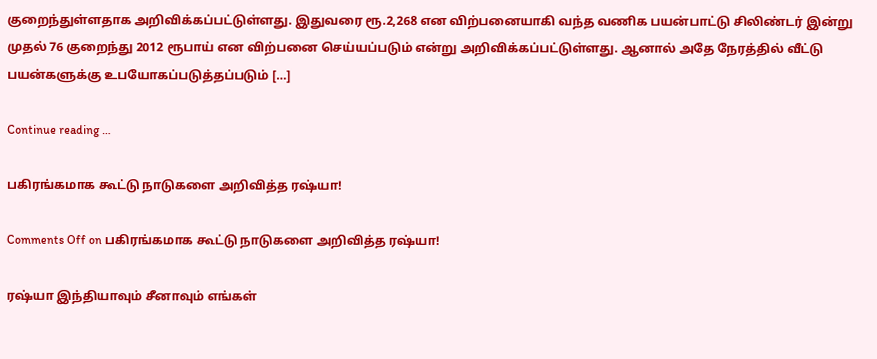குறைந்துள்ளதாக அறிவிக்கப்பட்டுள்ளது. இதுவரை ரூ.2,268 என விற்பனையாகி வந்த வணிக பயன்பாட்டு சிலிண்டர் இன்று முதல் 76 குறைந்து 2012 ரூபாய் என விற்பனை செய்யப்படும் என்று அறிவிக்கப்பட்டுள்ளது. ஆனால் அதே நேரத்தில் வீட்டு பயன்களுக்கு உபயோகப்படுத்தப்படும் […]

Continue reading …

பகிரங்கமாக கூட்டு நாடுகளை அறிவித்த ரஷ்யா!

Comments Off on பகிரங்கமாக கூட்டு நாடுகளை அறிவித்த ரஷ்யா!

ரஷ்யா இந்தியாவும் சீனாவும் எங்கள்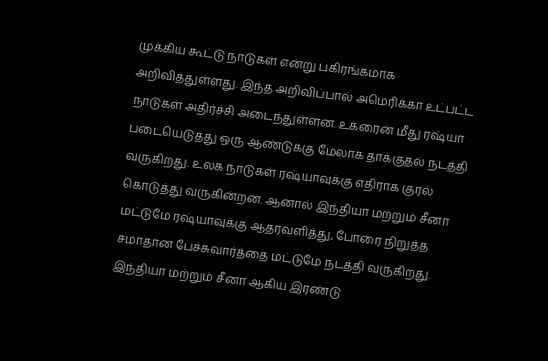முக்கிய கூட்டு நாடுகள் என்று பகிரங்கமாக அறிவித்துள்ளது. இந்த அறிவிப்பால் அமெரிக்கா உட்பட்ட நாடுகள் அதிர்ச்சி அடைந்துள்ளன. உக்ரைன் மீது ரஷ்யா படையெடுத்து ஒரு ஆண்டுக்கு மேலாக தாக்குதல் நடத்தி வருகிறது. உலக நாடுகள் ரஷ்யாவுக்கு எதிராக குரல் கொடுத்து வருகின்றன. ஆனால் இந்தியா மற்றும் சீனா மட்டுமே ரஷ்யாவுக்கு ஆதரவளித்து, போரை நிறுத்த சமாதான பேச்சுவார்த்தை மட்டுமே நடத்தி வருகிறது. இந்தியா மற்றும் சீனா ஆகிய இரண்டு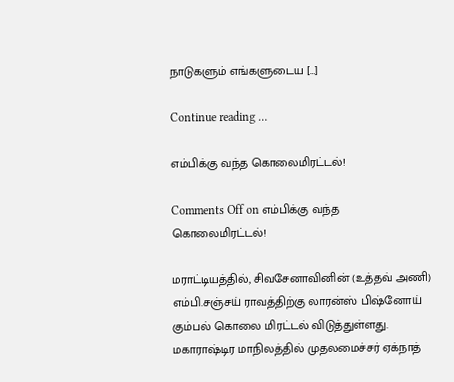நாடுகளும் எங்களுடைய […]

Continue reading …

எம்பிக்கு வந்த கொலைமிரட்டல்!

Comments Off on எம்பிக்கு வந்த கொலைமிரட்டல்!

மராட்டியத்தில், சிவசேனாவினின் (உத்தவ் அணி) எம்பி.சஞ்சய் ராவத்திற்கு லாரன்ஸ் பிஷ்னோய் கும்பல் கொலை மிரட்டல் விடுத்துள்ளது. மகாராஷ்டிர மாநிலத்தில் முதலமைச்சர் ஏக்நாத்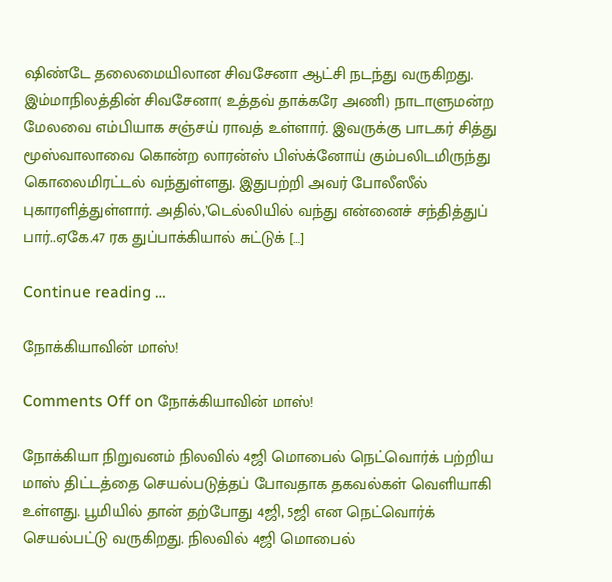ஷிண்டே தலைமையிலான சிவசேனா ஆட்சி நடந்து வருகிறது. இம்மாநிலத்தின் சிவசேனா( உத்தவ் தாக்கரே அணி) நாடாளுமன்ற மேலவை எம்பியாக சஞ்சய் ராவத் உள்ளார். இவருக்கு பாடகர் சித்து மூஸ்வாலாவை கொன்ற லாரன்ஸ் பிஸ்க்னோய் கும்பலிடமிருந்து கொலைமிரட்டல் வந்துள்ளது. இதுபற்றி அவர் போலீஸீல் புகாரளித்துள்ளார். அதில்,’டெல்லியில் வந்து என்னைச் சந்தித்துப் பார்..ஏகே.47 ரக துப்பாக்கியால் சுட்டுக் […]

Continue reading …

நோக்கியாவின் மாஸ்!

Comments Off on நோக்கியாவின் மாஸ்!

நோக்கியா நிறுவனம் நிலவில் 4ஜி மொபைல் நெட்வொர்க் பற்றிய மாஸ் திட்டத்தை செயல்படுத்தப் போவதாக தகவல்கள் வெளியாகி உள்ளது. பூமியில் தான் தற்போது 4ஜி, 5ஜி என நெட்வொர்க் செயல்பட்டு வருகிறது. நிலவில் 4ஜி மொபைல்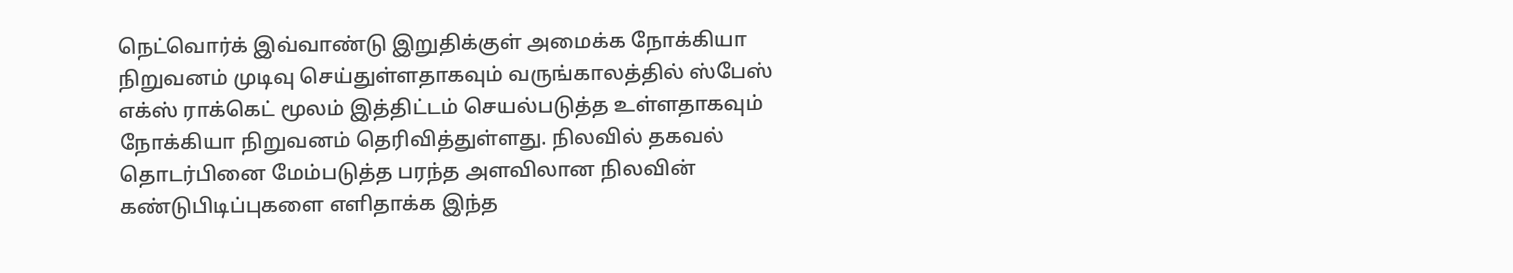நெட்வொர்க் இவ்வாண்டு இறுதிக்குள் அமைக்க நோக்கியா நிறுவனம் முடிவு செய்துள்ளதாகவும் வருங்காலத்தில் ஸ்பேஸ் எக்ஸ் ராக்கெட் மூலம் இத்திட்டம் செயல்படுத்த உள்ளதாகவும் நோக்கியா நிறுவனம் தெரிவித்துள்ளது. நிலவில் தகவல் தொடர்பினை மேம்படுத்த பரந்த அளவிலான நிலவின் கண்டுபிடிப்புகளை எளிதாக்க இந்த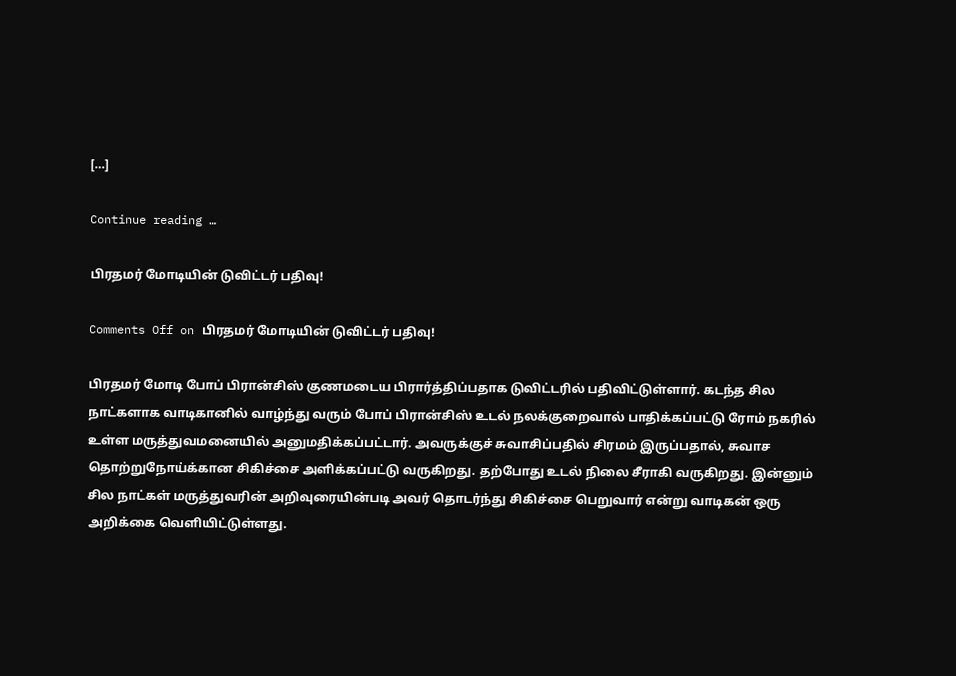[…]

Continue reading …

பிரதமர் மோடியின் டுவிட்டர் பதிவு!

Comments Off on பிரதமர் மோடியின் டுவிட்டர் பதிவு!

பிரதமர் மோடி போப் பிரான்சிஸ் குணமடைய பிரார்த்திப்பதாக டுவிட்டரில் பதிவிட்டுள்ளார். கடந்த சில நாட்களாக வாடிகானில் வாழ்ந்து வரும் போப் பிரான்சிஸ் உடல் நலக்குறைவால் பாதிக்கப்பட்டு ரோம் நகரில் உள்ள மருத்துவமனையில் அனுமதிக்கப்பட்டார். அவருக்குச் சுவாசிப்பதில் சிரமம் இருப்பதால், சுவாச தொற்றுநோய்க்கான சிகிச்சை அளிக்கப்பட்டு வருகிறது. தற்போது உடல் நிலை சீராகி வருகிறது. இன்னும் சில நாட்கள் மருத்துவரின் அறிவுரையின்படி அவர் தொடர்ந்து சிகிச்சை பெறுவார் என்று வாடிகன் ஒரு அறிக்கை வெளியிட்டுள்ளது.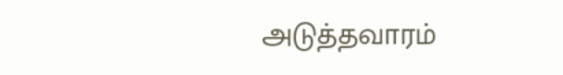அடுத்தவாரம்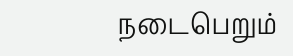நடைபெறும்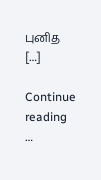புனித […]

Continue reading …